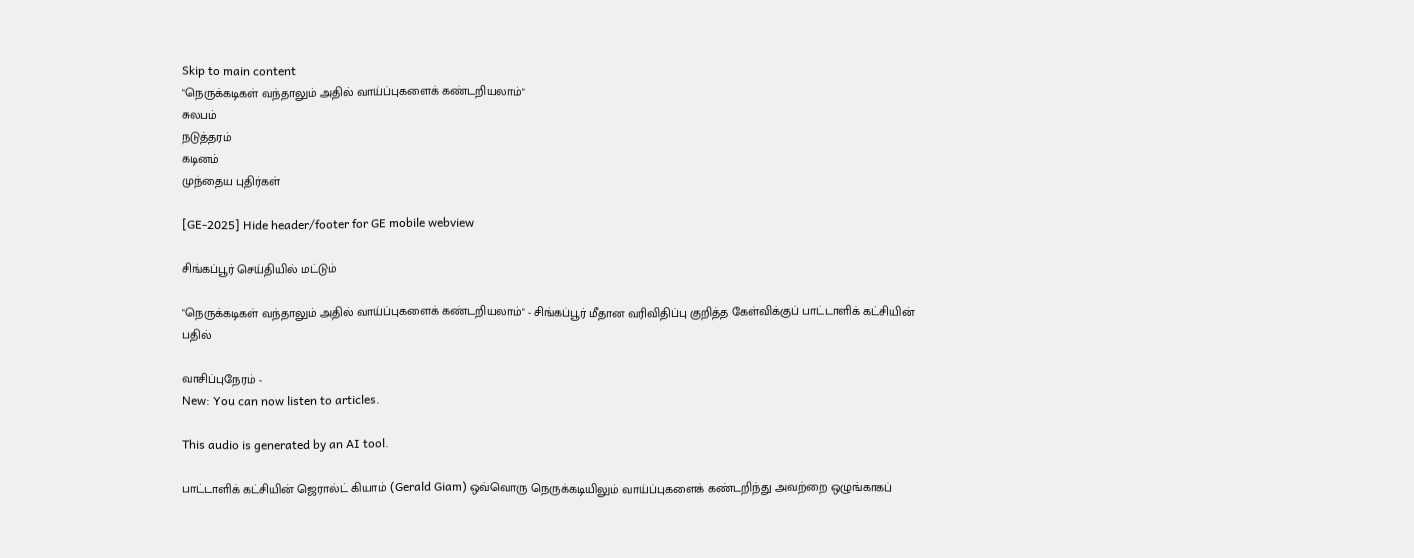Skip to main content
"நெருக்கடிகள் வந்தாலும் அதில் வாய்ப்புகளைக் கண்டறியலாம்"
சுலபம்
நடுத்தரம்
கடினம்
முந்தைய புதிர்கள்

[GE-2025] Hide header/footer for GE mobile webview

சிங்கப்பூர் செய்தியில் மட்டும்

"நெருக்கடிகள் வந்தாலும் அதில் வாய்ப்புகளைக் கண்டறியலாம்" - சிங்கப்பூர் மீதான வரிவிதிப்பு குறித்த கேள்விக்குப் பாட்டாளிக் கட்சியின் பதில்

வாசிப்புநேரம் -
New: You can now listen to articles.

This audio is generated by an AI tool.

பாட்டாளிக் கட்சியின் ஜெரால்ட் கியாம் (Gerald Giam) ஒவ்வொரு நெருக்கடியிலும் வாய்ப்புகளைக் கண்டறிந்து அவற்றை ஒழுங்காகப்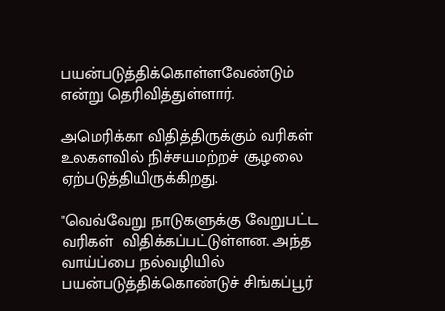பயன்படுத்திக்கொள்ளவேண்டும் என்று தெரிவித்துள்ளார்.

அமெரிக்கா விதித்திருக்கும் வரிகள் உலகளவில் நிச்சயமற்றச் சூழலை ஏற்படுத்தியிருக்கிறது.

"வெவ்வேறு நாடுகளுக்கு வேறுபட்ட வரிகள்  விதிக்கப்பட்டுள்ளன. அந்த வாய்ப்பை நல்வழியில் பயன்படுத்திக்கொண்டுச் சிங்கப்பூர்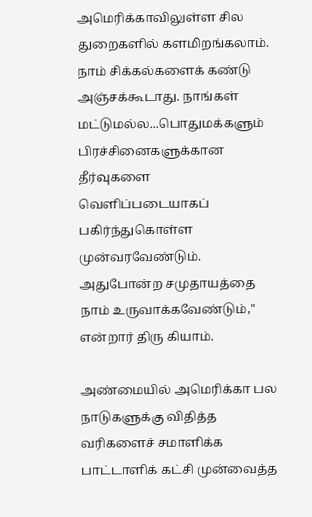அமெரிக்காவிலுள்ள சில துறைகளில் களமிறங்கலாம். நாம் சிக்கல்களைக் கண்டு அஞ்சக்கூடாது. நாங்கள் மட்டுமல்ல...பொதுமக்களும் பிரச்சினைகளுக்கான தீர்வுகளை வெளிப்படையாகப் பகிர்ந்துகொள்ள முன்வரவேண்டும். அதுபோன்ற சமுதாயத்தை நாம் உருவாக்கவேண்டும்," என்றார் திரு கியாம்.

அண்மையில் அமெரிக்கா பல நாடுகளுக்கு விதித்த வரிகளைச் சமாளிக்க பாட்டாளிக் கட்சி முன்வைத்த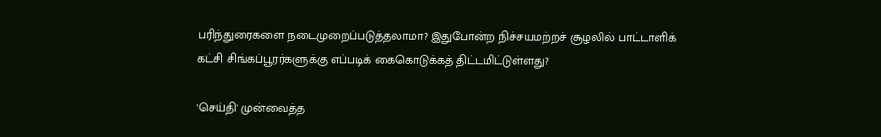பரிந்துரைகளை நடைமுறைப்படுத்தலாமா? இதுபோன்ற நிச்சயமற்றச் சூழலில் பாட்டாளிக் கட்சி சிங்கப்பூரர்களுக்கு எப்படிக் கைகொடுக்கத் திட்டமிட்டுள்ளது?

'செய்தி' முன்வைத்த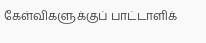கேள்விகளுக்குப் பாட்டாளிக்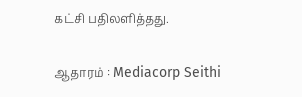கட்சி பதிலளித்தது.

ஆதாரம் : Mediacorp Seithi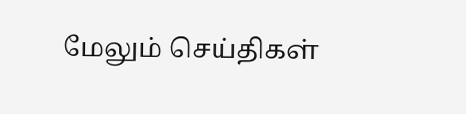மேலும் செய்திகள்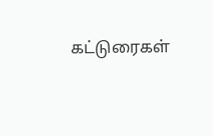கட்டுரைகள்